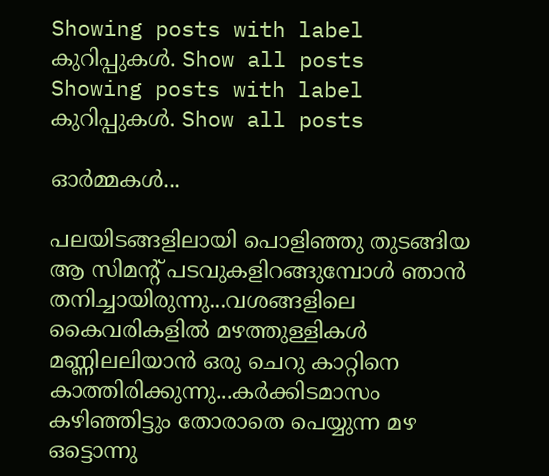Showing posts with label കുറിപ്പുകള്‍. Show all posts
Showing posts with label കുറിപ്പുകള്‍. Show all posts

ഓര്‍മ്മകള്‍...

പലയിടങ്ങളിലായി പൊളിഞ്ഞു തുടങ്ങിയ ആ സിമന്റ് പടവുകളിറങ്ങുമ്പോള്‍ ഞാന്‍ തനിച്ചായിരുന്നു...വശങ്ങളിലെ കൈവരികളില്‍ മഴത്തുള്ളികള്‍ മണ്ണിലലിയാന്‍ ഒരു ചെറു കാറ്റിനെ കാത്തിരിക്കുന്നു...കര്‍ക്കിടമാസം കഴിഞ്ഞിട്ടും തോരാതെ പെയ്യുന്ന മഴ ഒട്ടൊന്നു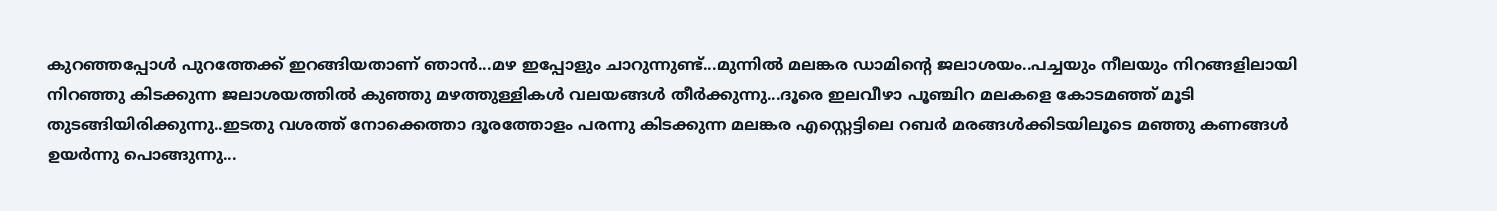കുറഞ്ഞപ്പോള്‍ പുറത്തേക്ക് ഇറങ്ങിയതാണ് ഞാന്‍...മഴ ഇപ്പോളും ചാറുന്നുണ്ട്...മുന്നില്‍ മലങ്കര ഡാമിന്റെ ജലാശയം..പച്ചയും നീലയും നിറങ്ങളിലായി നിറഞ്ഞു കിടക്കുന്ന ജലാശയത്തില്‍ കുഞ്ഞു മഴത്തുള്ളികള്‍ വലയങ്ങള്‍ തീര്‍ക്കുന്നു...ദൂരെ ഇലവീഴാ പൂഞ്ചിറ മലകളെ കോടമഞ്ഞ്‌ മൂടി തുടങ്ങിയിരിക്കുന്നു..ഇടതു വശത്ത്‌ നോക്കെത്താ ദൂരത്തോളം പരന്നു കിടക്കുന്ന മലങ്കര എസ്റ്റെട്ടിലെ റബര്‍ മരങ്ങള്‍ക്കിടയിലൂടെ മഞ്ഞു കണങ്ങള്‍ ഉയര്‍ന്നു പൊങ്ങുന്നു...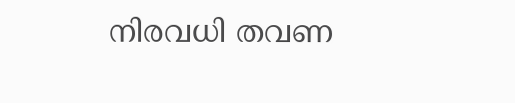നിരവധി തവണ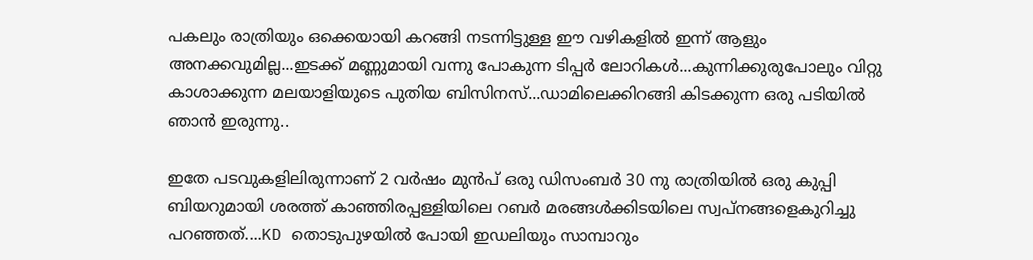പകലും രാത്രിയും ഒക്കെയായി കറങ്ങി നടന്നിട്ടുള്ള ഈ വഴികളില്‍ ഇന്ന് ആളും അനക്കവുമില്ല...ഇടക്ക് മണ്ണുമായി വന്നു പോകുന്ന ടിപ്പര്‍ ലോറികള്‍...കുന്നിക്കുരുപോലും വിറ്റു കാശാക്കുന്ന മലയാളിയുടെ പുതിയ ബിസിനസ്...ഡാമിലെക്കിറങ്ങി കിടക്കുന്ന ഒരു പടിയില്‍ ഞാന്‍ ഇരുന്നു..

ഇതേ പടവുകളിലിരുന്നാണ് 2 വര്‍ഷം മുന്‍പ് ഒരു ഡിസംബര്‍ 30 നു രാത്രിയില്‍ ഒരു കുപ്പി ബിയറുമായി ശരത്ത് കാഞ്ഞിരപ്പള്ളിയിലെ റബര്‍ മരങ്ങള്‍ക്കിടയിലെ സ്വപ്നങ്ങളെകുറിച്ചു പറഞ്ഞത്....KD തൊടുപുഴയില്‍ പോയി ഇഡലിയും സാമ്പാറും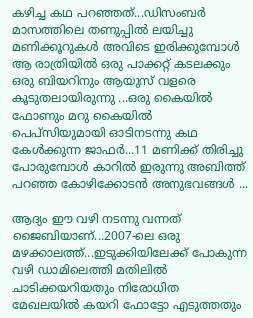കഴിച്ച കഥ പറഞ്ഞത്...ഡിസംബര്‍ മാസത്തിലെ തണുപ്പില്‍ ലയിച്ചു മണിക്കൂറുകള്‍ അവിടെ ഇരിക്കുമ്പോള്‍ ആ രാത്രിയില്‍ ഒരു പാക്കറ്റ് കടലക്കും ഒരു ബിയറിനും ആയുസ് വളരെ കൂടുതലായിരുന്നു ...ഒരു കൈയില്‍ ഫോണും മറു കൈയില്‍ പെപ്സിയുമായി ഓടിനടന്നു കഥ കേള്‍ക്കുന്ന ജാഫര്‍...11 മണിക്ക് തിരിച്ചു പോരുമ്പോള്‍ കാറില്‍ ഇരുന്നു അബിത്ത് പറഞ്ഞ കോഴിക്കോടന്‍ അനുഭവങ്ങള്‍ ...

ആദ്യം ഈ വഴി നടന്നു വന്നത് ജൈബിയാണ്...2007-ലെ ഒരു മഴക്കാലത്ത്...ഇടുക്കിയിലേക്ക് പോകുന്ന വഴി ഡാമിലെത്തി മതിലില്‍ ചാടിക്കയറിയതും നിരോധിത മേഖലയില്‍ കയറി ഫോട്ടോ എടുത്തതും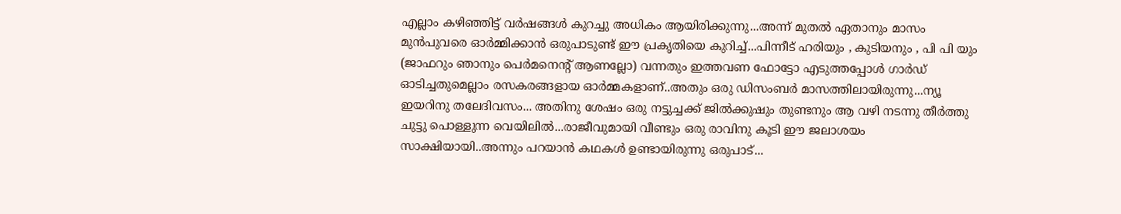എല്ലാം കഴിഞ്ഞിട്ട് വര്‍ഷങ്ങള്‍ കുറച്ചു അധികം ആയിരിക്കുന്നു...അന്ന് മുതല്‍ ഏതാനും മാസം മുന്‍പുവരെ ഓര്‍മ്മിക്കാന്‍ ഒരുപാടുണ്ട് ഈ പ്രകൃതിയെ കുറിച്ച്...പിന്നീട് ഹരിയും , കുടിയനും , പി പി യും (ജാഫറും ഞാനും പെര്‍മനെന്റ് ആണല്ലോ) വന്നതും ഇത്തവണ ഫോട്ടോ എടുത്തപ്പോള്‍ ഗാര്‍ഡ് ഓടിച്ചതുമെല്ലാം രസകരങ്ങളായ ഓര്‍മ്മകളാണ്..അതും ഒരു ഡിസംബര്‍ മാസത്തിലായിരുന്നു...ന്യൂ ഇയറിനു തലേദിവസം... അതിനു ശേഷം ഒരു നട്ടുച്ചക്ക് ജില്‍ക്കുഷും തുണ്ടനും ആ വഴി നടന്നു തീര്‍ത്തു ചുട്ടു പൊള്ളുന്ന വെയിലില്‍...രാജീവുമായി വീണ്ടും ഒരു രാവിനു കൂടി ഈ ജലാശയം സാക്ഷിയായി..അന്നും പറയാന്‍ കഥകള്‍ ഉണ്ടായിരുന്നു ഒരുപാട്...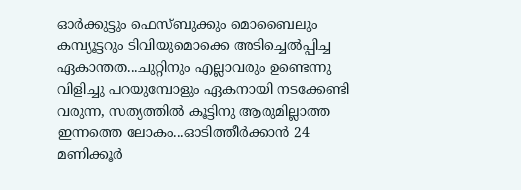ഓര്‍ക്കുട്ടും ഫെസ്ബുക്കും മൊബൈലും കമ്പ്യൂട്ടറും ടിവിയുമൊക്കെ അടിച്ചെല്‍പ്പിച്ച ഏകാന്തത...ചുറ്റിനും എല്ലാവരും ഉണ്ടെന്നു വിളിച്ചു പറയുമ്പോളും ഏകനായി നടക്കേണ്ടി വരുന്ന, സത്യത്തില്‍ കൂട്ടിനു ആരുമില്ലാത്ത ഇന്നത്തെ ലോകം...ഓടിത്തീര്‍ക്കാന്‍ 24 മണിക്കൂര്‍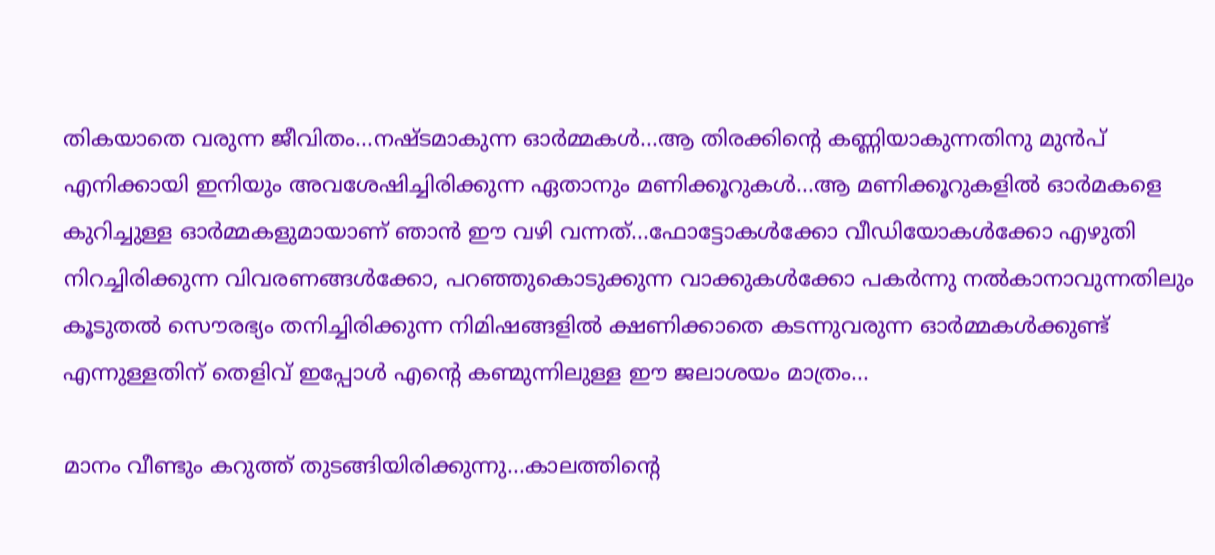തികയാതെ വരുന്ന ജീവിതം...നഷ്ടമാകുന്ന ഓര്‍മ്മകള്‍...ആ തിരക്കിന്റെ കണ്ണിയാകുന്നതിനു മുന്‍പ് എനിക്കായി ഇനിയും അവശേഷിച്ചിരിക്കുന്ന ഏതാനും മണിക്കൂറുകള്‍...ആ മണിക്കൂറുകളില്‍ ഓര്‍മകളെ കുറിച്ചുള്ള ഓര്‍മ്മകളുമായാണ് ഞാന്‍ ഈ വഴി വന്നത്...ഫോട്ടോകള്‍ക്കോ വീഡിയോകള്‍ക്കോ എഴുതി നിറച്ചിരിക്കുന്ന വിവരണങ്ങള്‍ക്കോ, പറഞ്ഞുകൊടുക്കുന്ന വാക്കുകള്‍ക്കോ പകര്‍ന്നു നല്‍കാനാവുന്നതിലും കൂടുതല്‍ സൌരഭ്യം തനിച്ചിരിക്കുന്ന നിമിഷങ്ങളില്‍ ക്ഷണിക്കാതെ കടന്നുവരുന്ന ഓര്‍മ്മകള്‍ക്കുണ്ട് എന്നുള്ളതിന് തെളിവ് ഇപ്പോള്‍ എന്റെ കണ്മുന്നിലുള്ള ഈ ജലാശയം മാത്രം...

മാനം വീണ്ടും കറുത്ത് തുടങ്ങിയിരിക്കുന്നു...കാലത്തിന്റെ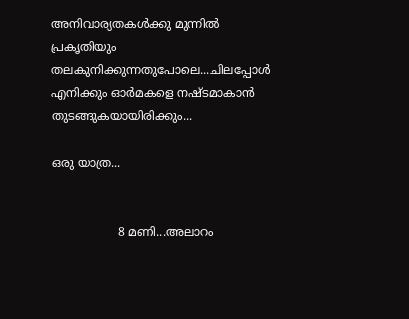അനിവാര്യതകള്‍ക്കു മുന്നില്‍ പ്രകൃതിയും തലകുനിക്കുന്നതുപോലെ...ചിലപ്പോള്‍ എനിക്കും ഓര്‍മകളെ നഷ്ടമാകാന്‍ തുടങ്ങുകയായിരിക്കും...

ഒരു യാത്ര...


                  8 മണി...അലാറം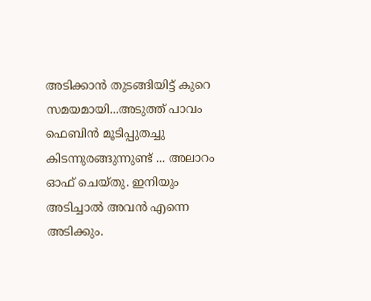അടിക്കാന്‍ തുടങ്ങിയിട്ട് കുറെ സമയമായി...അടുത്ത് പാവം ഫെബിന്‍ മൂടിപ്പുതച്ചു കിടന്നുരങ്ങുന്നുണ്ട് ... അലാറം ഓഫ് ചെയ്തു. ഇനിയും അടിച്ചാല്‍ അവന്‍ എന്നെ അടിക്കും.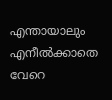എന്തായാലും എനീല്‍ക്കാതെ  വേറെ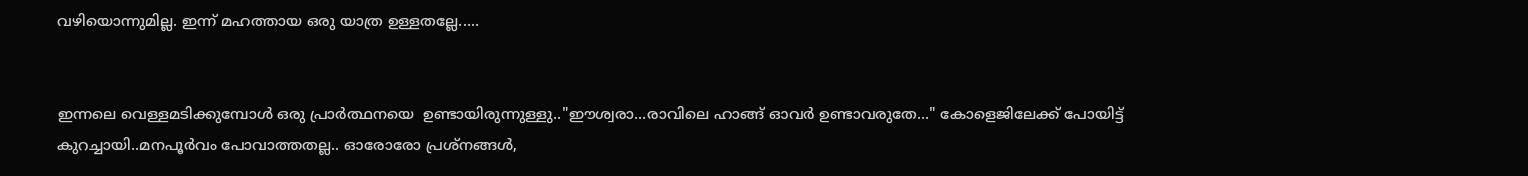വഴിയൊന്നുമില്ല. ഇന്ന് മഹത്തായ ഒരു യാത്ര ഉള്ളതല്ലേ.....


ഇന്നലെ വെള്ളമടിക്കുമ്പോള്‍ ഒരു പ്രാര്‍ത്ഥനയെ  ഉണ്ടായിരുന്നുള്ളു.."ഈശ്വരാ...രാവിലെ ഹാങ്ങ്‌ ഓവര്‍ ഉണ്ടാവരുതേ..." കോളെജിലേക്ക് പോയിട്ട് കുറച്ചായി..മനപൂര്‍വം പോവാത്തതല്ല.. ഓരോരോ പ്രശ്നങ്ങള്‍,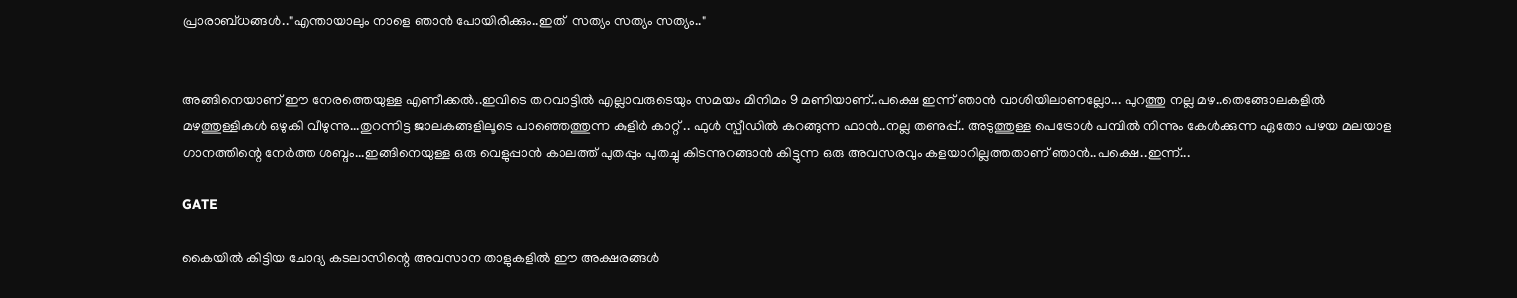പ്രാരാബ്ധങ്ങള്‍.."എന്തായാലും നാളെ ഞാന്‍ പോയിരിക്കും..ഇത്  സത്യം സത്യം സത്യം.."


അങ്ങിനെയാണ് ഈ നേരത്തെയുള്ള എണീക്കല്‍..ഇവിടെ തറവാട്ടില്‍ എല്ലാവരുടെയും സമയം മിനിമം 9 മണിയാണ്..പക്ഷെ ഇന്ന് ഞാന്‍ വാശിയിലാണല്ലോ... പുറത്തു നല്ല മഴ..തെങ്ങോലകളില്‍ മഴത്തുള്ളികള്‍ ഒഴുകി വീഴുന്നു...തുറന്നിട്ട ജാലകങ്ങളിലൂടെ പാഞ്ഞെത്തുന്ന കുളിര്‍ കാറ്റ് .. ഫുള്‍ സ്പീഡില്‍ കറങ്ങുന്ന ഫാന്‍..നല്ല തണുപ്പ്.. അടുത്തുള്ള പെട്രോള്‍ പമ്പില്‍ നിന്നും കേള്‍ക്കുന്ന ഏതോ പഴയ മലയാള ഗാനത്തിന്റെ നേര്‍ത്ത ശബ്ദം...ഇങ്ങിനെയുള്ള ഒരു വെളുപ്പാന്‍ കാലത്ത് പുതപ്പും പുതച്ചു കിടന്നുറങ്ങാന്‍ കിട്ടുന്ന ഒരു അവസരവും കളയാറില്ലത്തതാണ് ഞാന്‍..പക്ഷെ..ഇന്ന്...

GATE

കൈയില്‍ കിട്ടിയ ചോദ്യ കടലാസിന്റെ അവസാന താളുകളില്‍ ഈ അക്ഷരങ്ങള്‍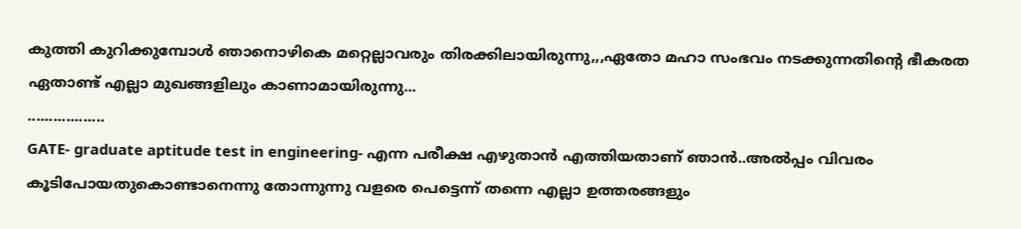കുത്തി കുറിക്കുമ്പോള്‍ ഞാനൊഴികെ മറ്റെല്ലാവരും തിരക്കിലായിരുന്നു,,,ഏതോ മഹാ സംഭവം നടക്കുന്നതിന്റെ ഭീകരത ഏതാണ്ട് എല്ലാ മുഖങ്ങളിലും കാണാമായിരുന്നു...
..................
GATE- graduate aptitude test in engineering- എന്ന പരീക്ഷ എഴുതാന്‍ എത്തിയതാണ് ഞാന്‍..അല്‍പ്പം വിവരം കൂടിപോയതുകൊണ്ടാനെന്നു തോന്നുന്നു വളരെ പെട്ടെന്ന് തന്നെ എല്ലാ ഉത്തരങ്ങളും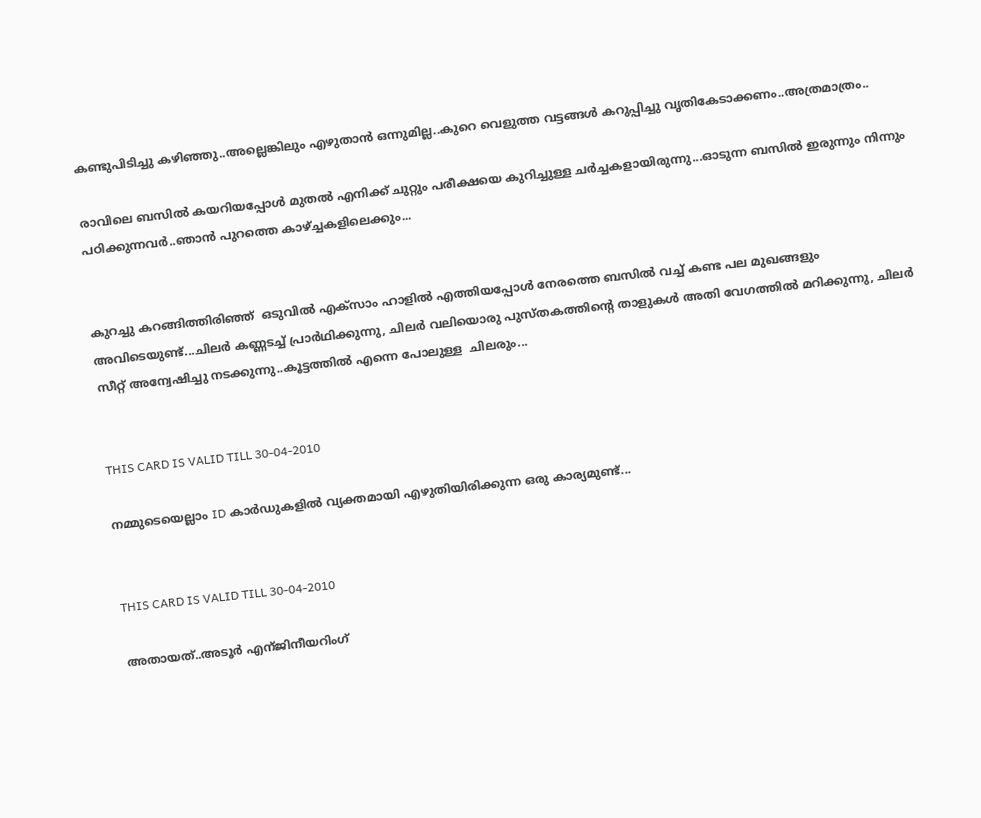കണ്ടുപിടിച്ചു കഴിഞ്ഞു..അല്ലെങ്കിലും എഴുതാന്‍ ഒന്നുമില്ല..കുറെ വെളുത്ത വട്ടങ്ങള്‍ കറുപ്പിച്ചു വൃതികേടാക്കണം..അത്രമാത്രം..

രാവിലെ ബസില്‍ കയറിയപ്പോള്‍ മുതല്‍ എനിക്ക് ചുറ്റും പരീക്ഷയെ കുറിച്ചുള്ള ചര്‍ച്ചകളായിരുന്നു...ഓടുന്ന ബസില്‍ ഇരുന്നും നിന്നും പഠിക്കുന്നവര്‍..ഞാന്‍ പുറത്തെ കാഴ്ച്ചകളിലെക്കും...


കുറച്ചു കറങ്ങിത്തിരിഞ്ഞ്‌  ഒടുവില്‍ എക്സാം ഹാളില്‍ എത്തിയപ്പോള്‍ നേരത്തെ ബസില്‍ വച്ച് കണ്ട പല മുഖങ്ങളും അവിടെയുണ്ട്...ചിലര്‍ കണ്ണടച്ച് പ്രാര്‍ഥിക്കുന്നു, ചിലര്‍ വലിയൊരു പുസ്തകത്തിന്റെ താളുകള്‍ അതി വേഗത്തില്‍ മറിക്കുന്നു, ചിലര്‍ സീറ്റ് അന്വേഷിച്ചു നടക്കുന്നു..കൂട്ടത്തില്‍ എന്നെ പോലുള്ള  ചിലരും...


THIS CARD IS VALID TILL 30-04-2010

നമ്മുടെയെല്ലാം ID കാര്‍ഡുകളില്‍ വ്യക്തമായി എഴുതിയിരിക്കുന്ന ഒരു കാര്യമുണ്ട്...


THIS CARD IS VALID TILL 30-04-2010

അതായത്..അടൂര്‍ എന്ജിനീയറിംഗ്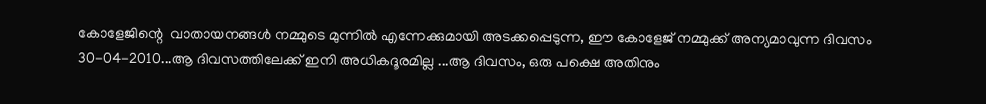കോളേജിന്റെ  വാതായനങ്ങള്‍ നമ്മുടെ മുന്നില്‍ എന്നേക്കുമായി അടക്കപ്പെടുന്ന, ഈ കോളേജ് നമ്മുക്ക് അന്യമാവുന്ന ദിവസം 30-04-2010...ആ ദിവസത്തിലേക്ക് ഇനി അധികദൂരമില്ല ...ആ ദിവസം, ഒരു പക്ഷെ അതിനും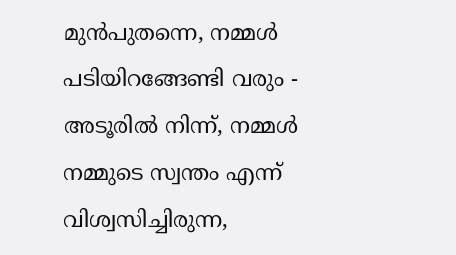മുന്‍പുതന്നെ, നമ്മള്‍ പടിയിറങ്ങേണ്ടി വരും - അടൂരില്‍ നിന്ന്, നമ്മള്‍ നമ്മുടെ സ്വന്തം എന്ന്   വിശ്വസിച്ചിരുന്ന,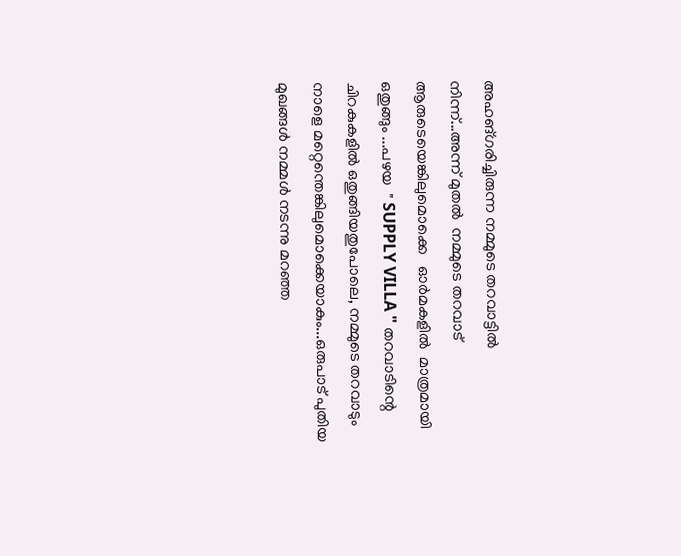അഹങ്ഗരിച്ചിരുന്ന നമ്മുടെ തറവാട്ടില്‍ നിന്ന്...അന്ന് മുതല്‍  നമ്മുടെ തറവാട്  ആരുടെയെങ്കിലുമൊക്കെ   ഓര്‍മകളില്‍  മാത്രമായി  ഒതുങ്ങും ...പഴയ  " SUPPLY VILLA " തറവാടിന്റെ ചിറകുകളില്‍ ഒതുങ്ങിയതുപോലെ, നമ്മുടെ തറവാടും നാളെ മറ്റെന്തെങ്കിലുമൊക്കെയാകും...ഒരുപാട് പുതിയ മുഖങ്ങള്‍ നമ്മള്‍ നടന്നു മറഞ്ഞ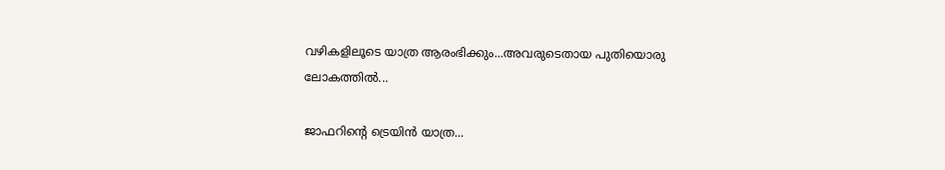വഴികളിലൂടെ യാത്ര ആരംഭിക്കും...അവരുടെതായ പുതിയൊരു ലോകത്തില്‍...

ജാഫറിന്റെ ട്രെയിന്‍ യാത്ര...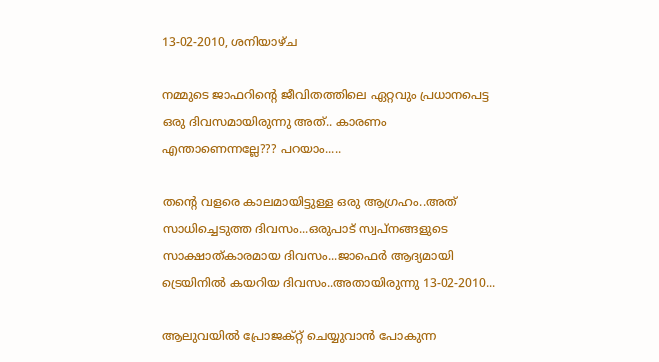13-02-2010, ശനിയാഴ്ച

നമ്മുടെ ജാഫറിന്റെ ജീവിതത്തിലെ ഏറ്റവും പ്രധാനപെട്ട ഒരു ദിവസമായിരുന്നു അത്.. കാരണം എന്താണെന്നല്ലേ??? പറയാം.....

തന്റെ വളരെ കാലമായിട്ടുള്ള ഒരു ആഗ്രഹം..അത് സാധിച്ചെടുത്ത ദിവസം...ഒരുപാട് സ്വപ്നങ്ങളുടെ സാക്ഷാത്കാരമായ ദിവസം...ജാഫെര്‍ ആദ്യമായി ട്രെയിനില്‍ കയറിയ ദിവസം..അതായിരുന്നു 13-02-2010...

ആലുവയില്‍ പ്രോജക്റ്റ് ചെയ്യുവാന്‍ പോകുന്ന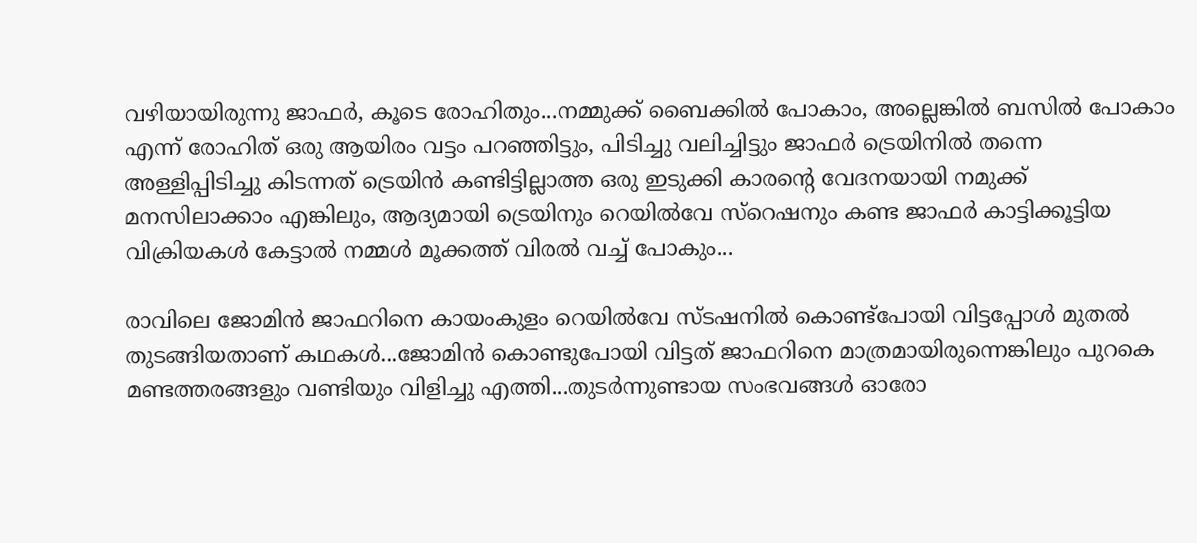വഴിയായിരുന്നു ജാഫര്‍, കൂടെ രോഹിതും...നമ്മുക്ക് ബൈക്കില്‍ പോകാം, അല്ലെങ്കില്‍ ബസില്‍ പോകാം എന്ന് രോഹിത് ഒരു ആയിരം വട്ടം പറഞ്ഞിട്ടും, പിടിച്ചു വലിച്ചിട്ടും ജാഫര്‍ ട്രെയിനില്‍ തന്നെ അള്ളിപ്പിടിച്ചു കിടന്നത് ട്രെയിന്‍ കണ്ടിട്ടില്ലാത്ത ഒരു ഇടുക്കി കാരന്റെ വേദനയായി നമുക്ക് മനസിലാക്കാം എങ്കിലും, ആദ്യമായി ട്രെയിനും റെയില്‍വേ സ്റെഷനും കണ്ട ജാഫര്‍ കാട്ടിക്കൂട്ടിയ വിക്രിയകള്‍ കേട്ടാല്‍ നമ്മള്‍ മൂക്കത്ത് വിരല്‍ വച്ച് പോകും...

രാവിലെ ജോമിന്‍ ജാഫറിനെ കായംകുളം റെയില്‍വേ സ്ടഷനില്‍ കൊണ്ട്പോയി വിട്ടപ്പോള്‍ മുതല്‍ തുടങ്ങിയതാണ്‌ കഥകള്‍...ജോമിന്‍ കൊണ്ടുപോയി വിട്ടത് ജാഫറിനെ മാത്രമായിരുന്നെങ്കിലും പുറകെ മണ്ടത്തരങ്ങളും വണ്ടിയും വിളിച്ചു എത്തി...തുടര്‍ന്നുണ്ടായ സംഭവങ്ങള്‍ ഓരോ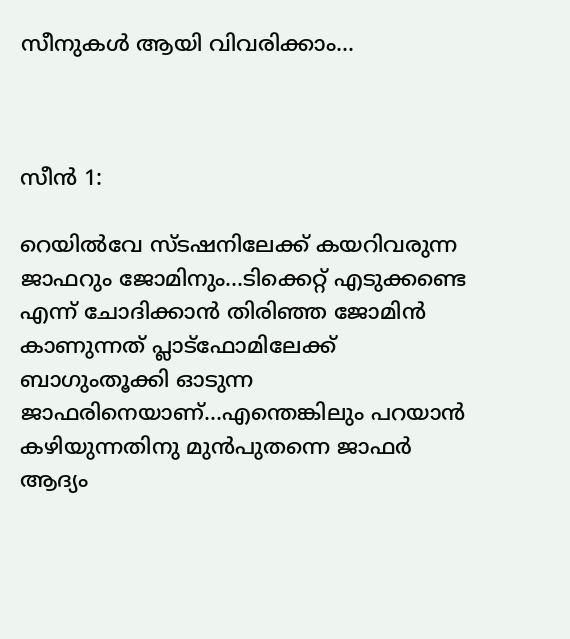സീനുകള്‍ ആയി വിവരിക്കാം...



സീന്‍ 1:

റെയില്‍വേ സ്ടഷനിലേക്ക് കയറിവരുന്ന ജാഫറും ജോമിനും...ടിക്കെറ്റ് എടുക്കണ്ടെ എന്ന് ചോദിക്കാന്‍ തിരിഞ്ഞ ജോമിന്‍ കാണുന്നത് പ്ലാട്ഫോമിലേക്ക് ബാഗുംതൂക്കി ഓടുന്ന ജാഫരിനെയാണ്...എന്തെങ്കിലും പറയാന്‍ കഴിയുന്നതിനു മുന്‍പുതന്നെ ജാഫര്‍ ആദ്യം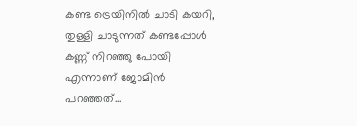കണ്ട ട്രെയിനില്‍ ചാടി കയറി, തുള്ളി ചാടുന്നത് കണ്ടപ്പോള്‍ കണ്ണ് നിറഞ്ഞു പോയി എന്നാണ് ജോമിന്‍ പറഞ്ഞത്...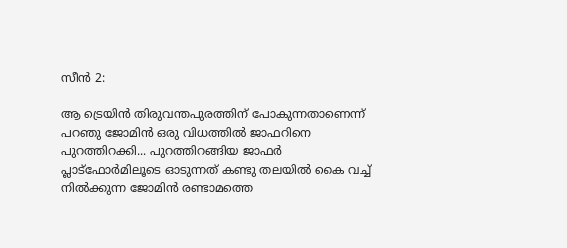സീന്‍ 2:

ആ ട്രെയിന്‍ തിരുവന്തപുരത്തിന് പോകുന്നതാണെന്ന് പറഞു ജോമിന്‍ ഒരു വിധത്തില്‍ ജാഫറിനെ പുറത്തിറക്കി... പുറത്തിറങ്ങിയ ജാഫര്‍ പ്ലാട്ഫോര്‍മിലൂടെ ഓടുന്നത് കണ്ടു തലയില്‍ കൈ വച്ച് നില്‍ക്കുന്ന ജോമിന്‍ രണ്ടാമത്തെ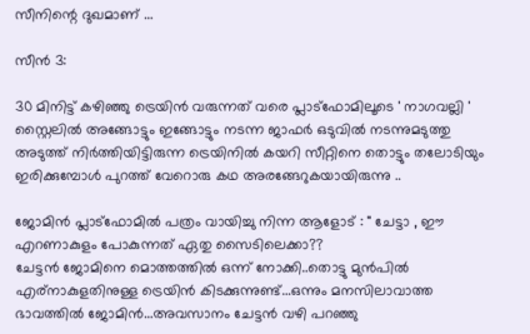സീനിന്റെ ദുഖമാണ് ...

സീന്‍ 3:

30 മിനിട്ട് കഴിഞ്ഞു ട്രെയിന്‍ വരുന്നത് വരെ പ്ലാട്ഫോമിലൂടെ ' നാഗവല്ലി ' സ്റ്റൈലില്‍ അങ്ങോട്ടും ഇങ്ങോട്ടും നടന്ന ജാഫര്‍ ഒടുവില്‍ നടന്നുമടുത്തു അടുത്ത് നിര്‍ത്തിയിട്ടിരുന്ന ട്രെയിനില്‍ കയറി സീറ്റിനെ തൊട്ടും തലോടിയും ഇരിക്കുമ്പോള്‍ പുറത്ത് വേറൊരു കഥ അരങ്ങേറുകയായിരുന്നു ..

ജോമിന്‍ പ്ലാട്ഫോമില്‍ പത്രം വായിച്ചു നിന്ന ആളോട് : " ചേട്ടാ , ഈ എറണാകുളം പോകുന്നത് ഏതു സൈടിലെക്കാ??
ചേട്ടന്‍ ജോമിനെ മൊത്തത്തില്‍ ഒന്ന് നോക്കി..തൊട്ടു മുന്‍പില്‍ എര്നാകുളതിനുള്ള ട്രെയിന്‍ കിടക്കുന്നുണ്ട്...ഒന്നും മനസിലാവാത്ത ഭാവത്തില്‍ ജോമിന്‍...അവസാനം ചേട്ടന്‍ വഴി പറഞ്ഞു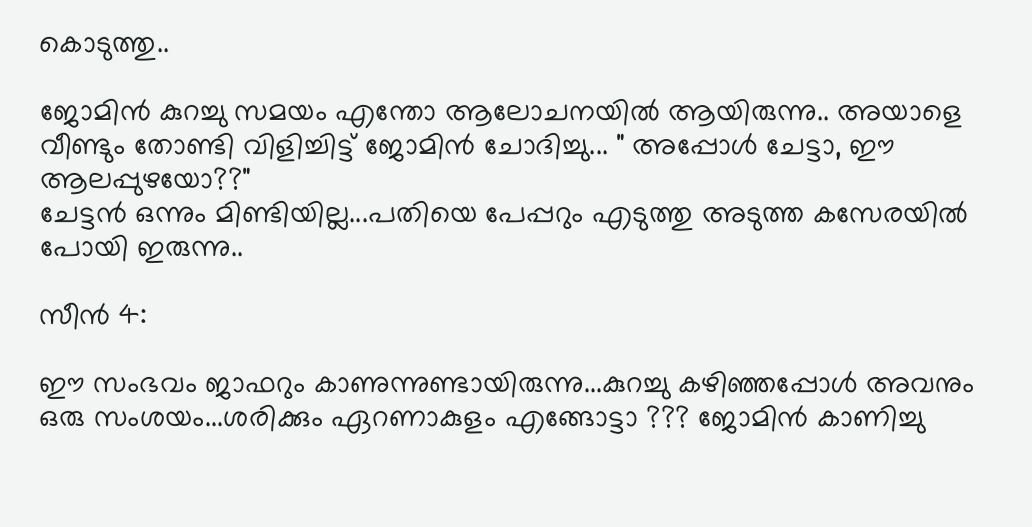കൊടുത്തു..

ജോമിന്‍ കുറച്ചു സമയം എന്തോ ആലോചനയില്‍ ആയിരുന്നു.. അയാളെ വീണ്ടും തോണ്ടി വിളിച്ചിട്ട് ജോമിന്‍ ചോദിച്ചു... " അപ്പോള്‍ ചേട്ടാ, ഈ ആലപ്പുഴയോ??"
ചേട്ടന്‍ ഒന്നും മിണ്ടിയില്ല...പതിയെ പേപ്പറും എടുത്തു അടുത്ത കസേരയില്‍ പോയി ഇരുന്നു..

സീന്‍ 4:

ഈ സംഭവം ജാഫറും കാണുന്നുണ്ടായിരുന്നു...കുറച്ചു കഴിഞ്ഞപ്പോള്‍ അവനും ഒരു സംശയം...ശരിക്കും ഏറണാകുളം എങ്ങോട്ടാ ??? ജോമിന്‍ കാണിച്ചു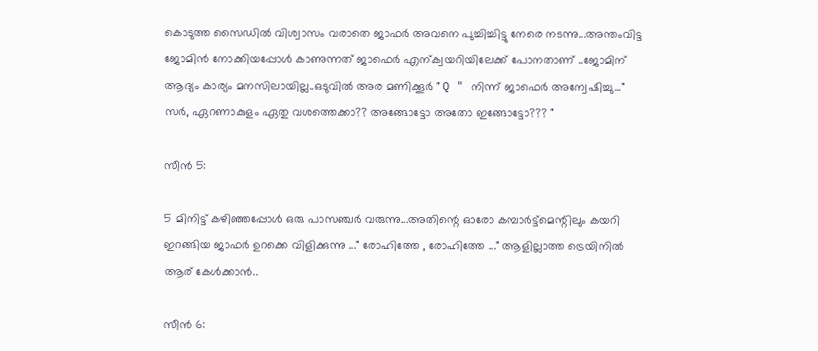കൊടുത്ത സൈഡില്‍ വിശ്വാസം വരാതെ ജാഫര്‍ അവനെ പുച്ചിച്ചിട്ടു നേരെ നടന്നു...അന്തംവിട്ട ജോമിന്‍ നോക്കിയപ്പോള്‍ കാണുന്നത് ജാഫെര്‍ എന്ക്വയറിയിലേക്ക് പോനതാണ് ..ജോമിന് ആദ്യം കാര്യം മനസിലായില്ല..ഒടുവില്‍ അര മണിക്കൂര്‍ " Q " നിന്ന് ജാഫെര്‍ അന്വേഷിച്ചു..." സര്‍, ഏറണാകുളം ഏതു വശത്തെക്കാ?? അങ്ങോട്ടോ അതോ ഇങ്ങോട്ടോ??? "

സീന്‍ 5:

5 മിനിട്ട് കഴിഞ്ഞപ്പോള്‍ ഒരു പാസഞ്ചര്‍ വരുന്നു...അതിന്റെ ഓരോ കമ്പാര്‍ട്ട്മെന്റിലും കയറി ഇറങ്ങിയ ജാഫര്‍ ഉറക്കെ വിളിക്കുന്നു ..." രോഹിത്തേ , രോഹിത്തേ ..." ആളില്ലാത്ത ട്രെയിനില്‍ ആര് കേള്‍ക്കാന്‍..

സീന്‍ 6: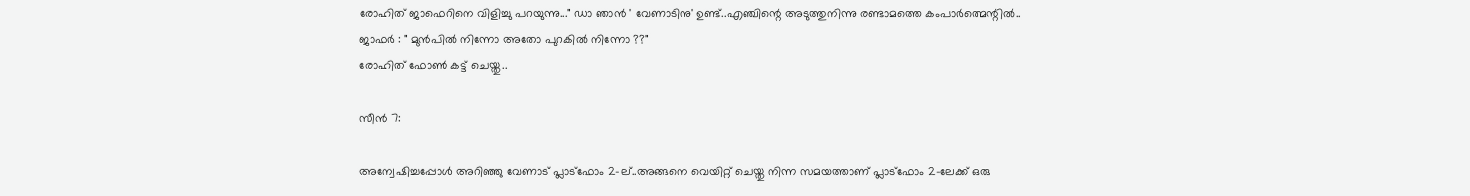രോഹിത് ജാഫെറിനെ വിളിച്ചു പറയുന്നു..." ഡാ ഞാന്‍ ' വേണാടിനു' ഉണ്ട്..എഞ്ചിന്റെ അടുത്തുനിന്നു രണ്ടാമത്തെ കംപാര്‍ത്മെന്റില്‍..
ജാഫര്‍ : " മുന്‍പില്‍ നിന്നോ അതോ പുറകില്‍ നിന്നോ ??"
രോഹിത് ഫോണ്‍ കട്ട് ചെയ്തു..

സീന്‍ 7:

അന്വേഷിച്ചപ്പോള്‍ അറിഞ്ഞു വേണാട് പ്ലാട്ഫോം 2-ല്..അങ്ങനെ വെയിറ്റ് ചെയ്തു നിന്ന സമയത്താണ് പ്ലാട്ഫോം 2-ലേക്ക് ഒരു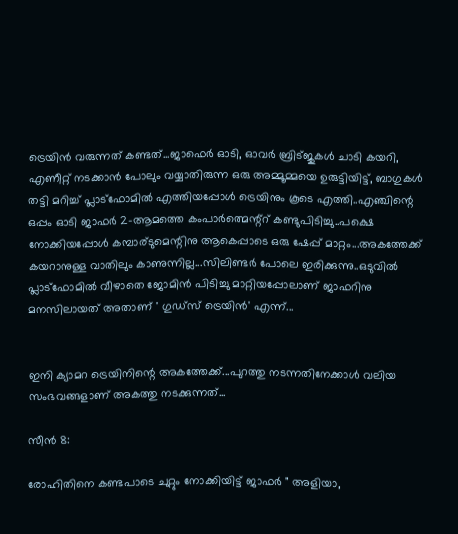ട്രെയിന്‍ വരുന്നത് കണ്ടത്...ജാഫെര്‍ ഓടി, ഓവര്‍ ബ്രിട്ജുകള്‍ ചാടി കയറി, എണീറ്റ്‌ നടക്കാന്‍ പോലും വയ്യാതിരുന്ന ഒരു അമ്മൂമ്മയെ ഉരുട്ടിയിട്ട്, ബാഗുകള്‍ തട്ടി മറിച്ച് പ്ലാട്ഫോമില്‍ എത്തിയപ്പോള്‍ ട്രെയിനും കൂടെ എത്തി..എഞ്ചിന്റെ ഒപ്പം ഓടി ജാഫര്‍ 2-ആമത്തെ കംപാര്‍ത്മെന്റ്റ് കണ്ടുപിടിച്ചു..പക്ഷെ നോക്കിയപ്പോള്‍ കമ്പാര്ടുമെന്റിനു ആകെപ്പാടെ ഒരു ഷേപ്പ് മാറ്റം...അകത്തേക്ക് കയറാനുള്ള വാതിലും കാണുന്നില്ല...സിലിണ്ടര്‍ പോലെ ഇരിക്കുന്നു..ഒടുവില്‍ പ്ലാട്ഫോമില്‍ വീഴാതെ ജോമിന്‍ പിടിച്ചു മാറ്റിയപ്പോലാണ് ജാഫറിനു മനസിലായത് അതാണ്‌ ' ഗുഡ്സ് ട്രെയിന്‍' എന്ന്...


ഇനി ക്യാമറ ട്രെയിനിന്റെ അകത്തേക്ക്...പുറത്തു നടന്നതിനേക്കാള്‍ വലിയ സംഭവങ്ങളാണ് അകത്തു നടക്കുന്നത്...

സീന്‍ 8:

രോഹിതിനെ കണ്ടപാടെ ചുറ്റും നോക്കിയിട്ട് ജാഫര്‍ " അളിയാ,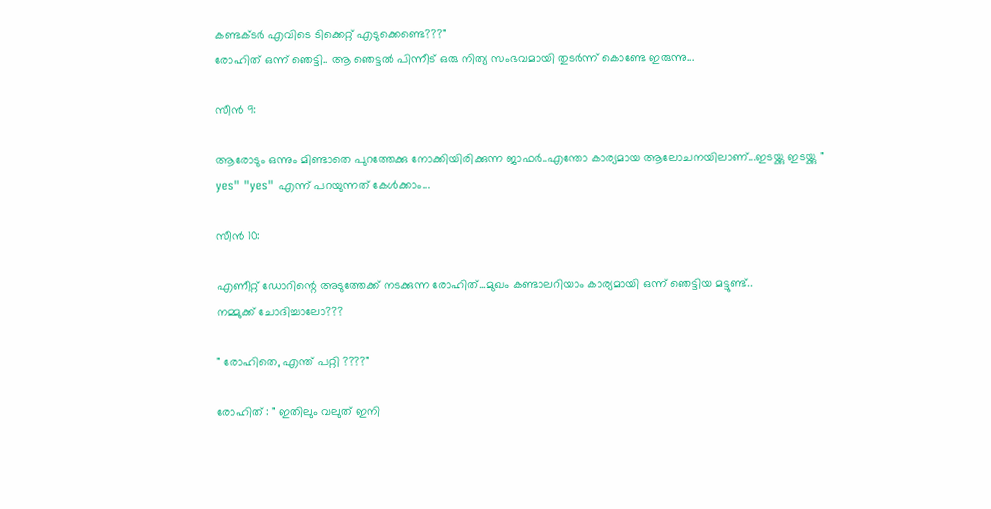കണ്ടക്ടര്‍ എവിടെ ടിക്കെറ്റ് എടുക്കെണ്ടെ???"
രോഹിത് ഒന്ന് ഞെട്ടി.. ആ ഞെട്ടല്‍ പിന്നീട് ഒരു നിത്യ സംഭവമായി തുടര്‍ന്ന് കൊണ്ടേ ഇരുന്നു...

സീന്‍ 9:

ആരോടും ഒന്നും മിണ്ടാതെ പുറത്തേക്കു നോക്കിയിരിക്കുന്ന ജാഫര്‍..എന്തോ കാര്യമായ ആലോചനയിലാണ്...ഇടയ്ക്കു ഇടയ്ക്കു " yes" "yes" എന്ന് പറയുന്നത് കേള്‍ക്കാം...

സീന്‍ 10:

എണീറ്റ്‌ ഡോറിന്റെ അടുത്തേക്ക് നടക്കുന്ന രോഹിത്...മുഖം കണ്ടാലറിയാം കാര്യമായി ഒന്ന് ഞെട്ടിയ മട്ടുണ്ട്..
നമ്മുക്ക് ചോദിച്ചാലോ???

" രോഹിതെ, എന്ത് പറ്റി ????"

രോഹിത് : " ഇതിലും വലുത് ഇനി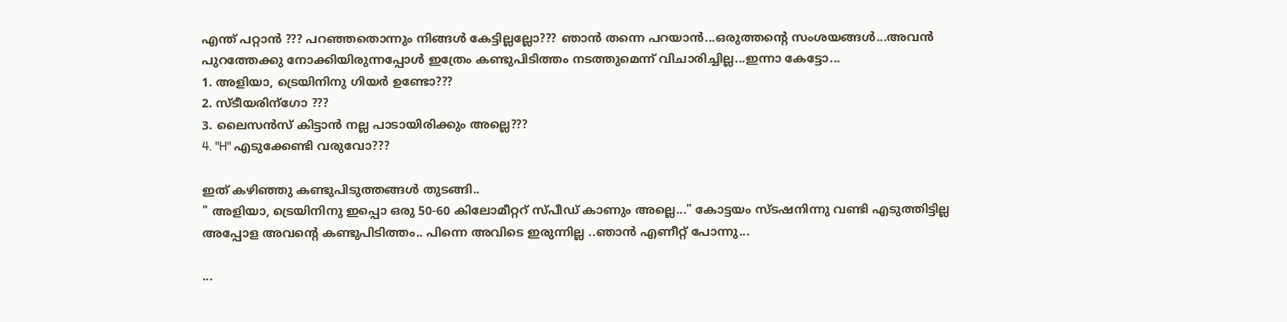എന്ത് പറ്റാന്‍ ??? പറഞ്ഞതൊന്നും നിങ്ങള്‍ കേട്ടില്ലല്ലോ??? ഞാന്‍ തന്നെ പറയാന്‍...ഒരുത്തന്റെ സംശയങ്ങള്‍...അവന്‍ പുറത്തേക്കു നോക്കിയിരുന്നപ്പോള്‍ ഇത്രേം കണ്ടുപിടിത്തം നടത്തുമെന്ന് വിചാരിച്ചില്ല...ഇന്നാ കേട്ടോ...
1. അളിയാ, ട്രെയിനിനു ഗിയര്‍ ഉണ്ടോ???
2. സ്ടീയരിന്ഗോ ???
3. ലൈസന്‍സ് കിട്ടാന്‍ നല്ല പാടായിരിക്കും അല്ലെ???
4. "H" എടുക്കേണ്ടി വരുവോ???

ഇത് കഴിഞ്ഞു കണ്ടുപിടുത്തങ്ങള്‍ തുടങ്ങി..
" അളിയാ, ട്രെയിനിനു ഇപ്പൊ ഒരു 50-60 കിലോമീറ്ററ് സ്പീഡ് കാണും അല്ലെ..." കോട്ടയം സ്ടഷനിന്നു വണ്ടി എടുത്തിട്ടില്ല അപ്പോള അവന്റെ കണ്ടുപിടിത്തം.. പിന്നെ അവിടെ ഇരുന്നില്ല ..ഞാന്‍ എണീറ്റ്‌ പോന്നു...

...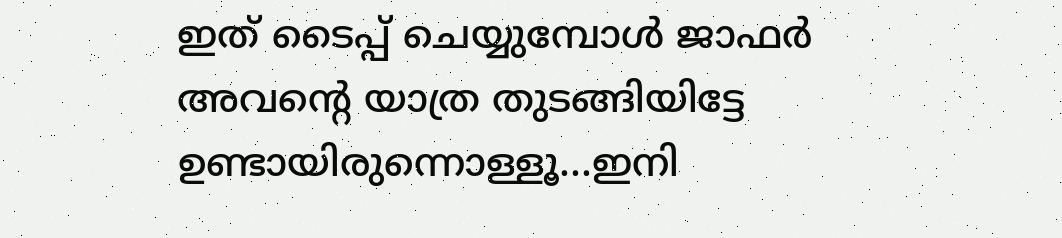ഇത് ടൈപ്പ് ചെയ്യുമ്പോള്‍ ജാഫര്‍ അവന്റെ യാത്ര തുടങ്ങിയിട്ടേ ഉണ്ടായിരുന്നൊള്ളൂ...ഇനി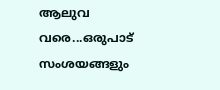ആലുവ വരെ...ഒരുപാട് സംശയങ്ങളും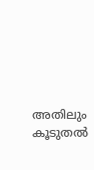അതിലും കൂടുതല്‍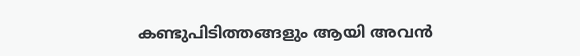കണ്ടുപിടിത്തങ്ങളും ആയി അവന്‍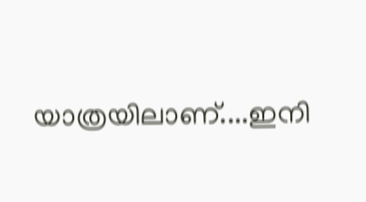യാത്രയിലാണ്....ഇനി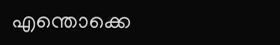എന്തൊക്കെ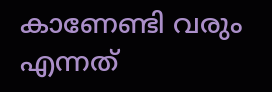കാണേണ്ടി വരും എന്നത്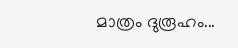മാത്രം ദുരൂഹം...